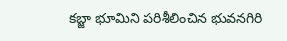కబ్జా భూమిని పరిశీలించిన భువనగిరి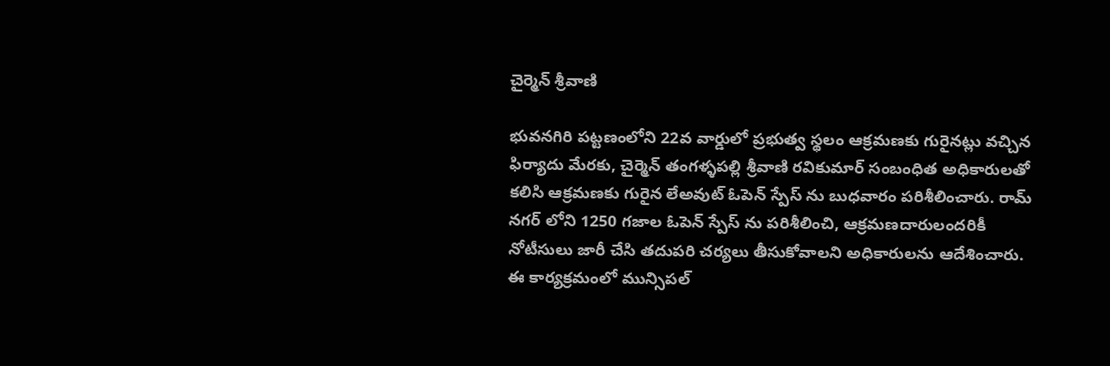చైర్మెన్ శ్రీవాణి

భువనగిరి పట్టణంలోని 22వ వార్డులో ప్రభుత్వ స్థలం ఆక్రమణకు గురైనట్లు వచ్చిన ఫిర్యాదు మేరకు, చైర్మెన్ తంగళ్ళపల్లి శ్రీవాణి రవికుమార్ సంబంధిత అధికారులతో కలిసి ఆక్రమణకు గురైన లేఅవుట్ ఓపెన్ స్పేస్ ను బుధవారం పరిశీలించారు. రామ్ నగర్ లోని 1250 గజాల ఓపెన్ స్పేస్ ను పరిశీలించి, ఆక్రమణదారులందరికీ నోటీసులు జారీ చేసి తదుపరి చర్యలు తీసుకోవాలని అధికారులను ఆదేశించారు. ఈ కార్యక్రమంలో మున్సిపల్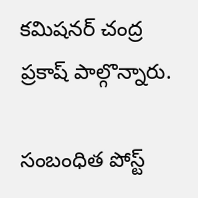కమిషనర్ చంద్ర ప్రకాష్ పాల్గొన్నారు.

సంబంధిత పోస్ట్